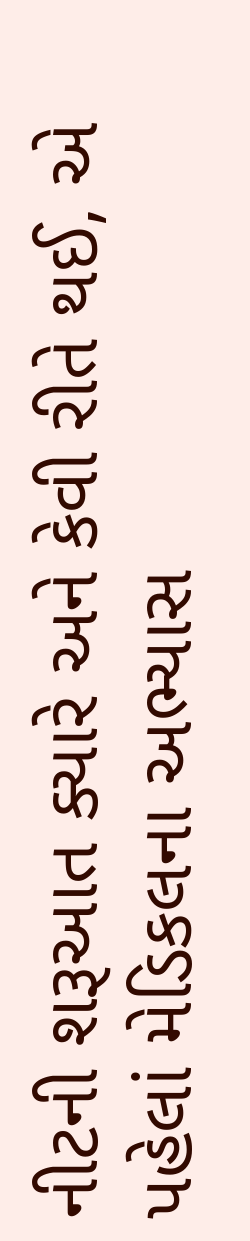નીટની શરૂઆત ક્યારે અને કેવી રીતે થઈ, એ પહેલાં મેડિકલના અભ્યાસ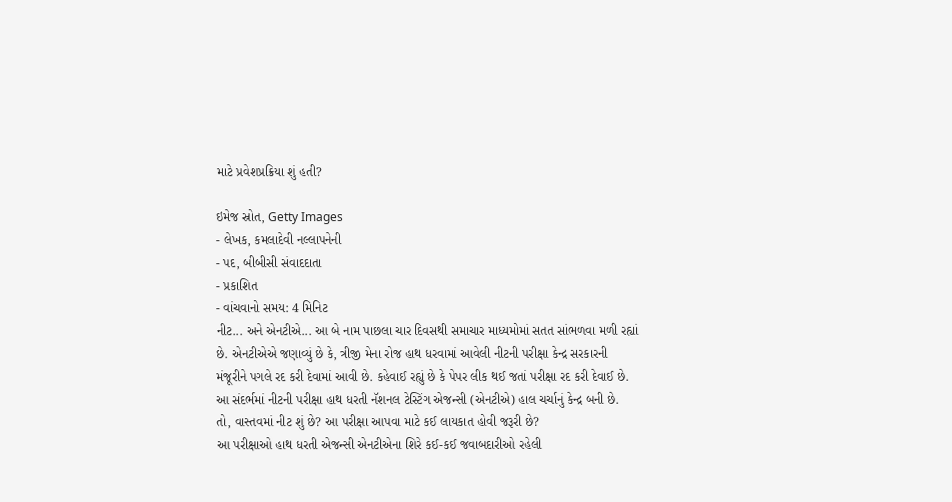માટે પ્રવેશપ્રક્રિયા શું હતી?

ઇમેજ સ્રોત, Getty Images
- લેખક, કમલાદેવી નલ્લાપનેની
- પદ, બીબીસી સંવાદદાતા
- પ્રકાશિત
- વાંચવાનો સમય: 4 મિનિટ
નીટ... અને એનટીએ... આ બે નામ પાછલા ચાર દિવસથી સમાચાર માધ્યમોમાં સતત સાંભળવા મળી રહ્યાં છે. એનટીએએ જણાવ્યું છે કે, ત્રીજી મેના રોજ હાથ ધરવામાં આવેલી નીટની પરીક્ષા કેન્દ્ર સરકારની મંજૂરીને પગલે રદ કરી દેવામાં આવી છે. કહેવાઈ રહ્યું છે કે પેપર લીક થઈ જતાં પરીક્ષા રદ કરી દેવાઈ છે.
આ સંદર્ભમાં નીટની પરીક્ષા હાથ ધરતી નૅશનલ ટેસ્ટિંગ એજન્સી (એનટીએ) હાલ ચર્ચાનું કેન્દ્ર બની છે.
તો, વાસ્તવમાં નીટ શું છે? આ પરીક્ષા આપવા માટે કઈ લાયકાત હોવી જરૂરી છે?
આ પરીક્ષાઓ હાથ ધરતી એજન્સી એનટીએના શિરે કઈ-કઈ જવાબદારીઓ રહેલી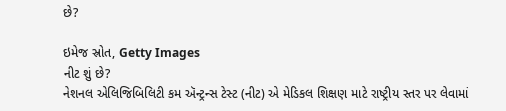છે?

ઇમેજ સ્રોત, Getty Images
નીટ શું છે?
નેશનલ એલિજિબિલિટી કમ ઍન્ટ્રન્સ ટેસ્ટ (નીટ) એ મેડિકલ શિક્ષણ માટે રાષ્ટ્રીય સ્તર પર લેવામાં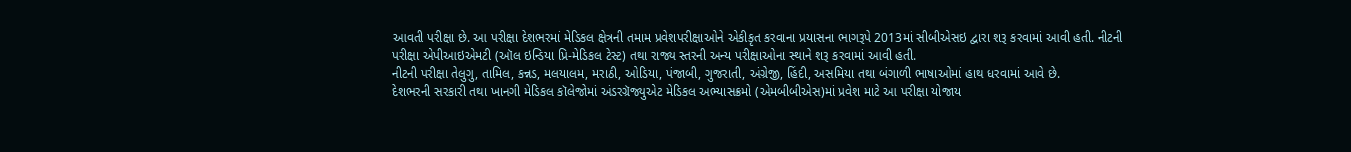આવતી પરીક્ષા છે. આ પરીક્ષા દેશભરમાં મેડિકલ ક્ષેત્રની તમામ પ્રવેશપરીક્ષાઓને એકીકૃત કરવાના પ્રયાસના ભાગરૂપે 2013માં સીબીએસઇ દ્વારા શરૂ કરવામાં આવી હતી. નીટની પરીક્ષા એપીઆઇએમટી (ઑલ ઇન્ડિયા પ્રિ-મેડિકલ ટેસ્ટ) તથા રાજ્ય સ્તરની અન્ય પરીક્ષાઓના સ્થાને શરૂ કરવામાં આવી હતી.
નીટની પરીક્ષા તેલુગુ, તામિલ, કન્નડ, મલયાલમ, મરાઠી, ઓડિયા, પંજાબી, ગુજરાતી, અંગ્રેજી, હિંદી, અસમિયા તથા બંગાળી ભાષાઓમાં હાથ ધરવામાં આવે છે.
દેશભરની સરકારી તથા ખાનગી મેડિકલ કૉલેજોમાં અંડરગ્રૅજ્યુએટ મેડિકલ અભ્યાસક્રમો (એમબીબીએસ)માં પ્રવેશ માટે આ પરીક્ષા યોજાય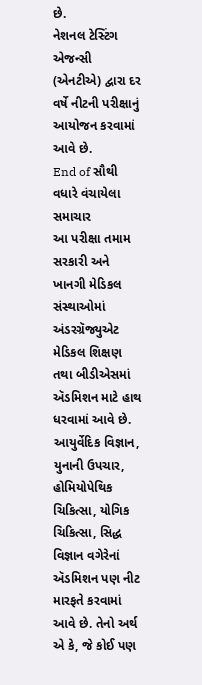છે.
નેશનલ ટેસ્ટિંગ એજન્સી (એનટીએ) દ્વારા દર વર્ષે નીટની પરીક્ષાનું આયોજન કરવામાં આવે છે.
End of સૌથી વધારે વંચાયેલા સમાચાર
આ પરીક્ષા તમામ સરકારી અને ખાનગી મેડિકલ સંસ્થાઓમાં અંડરગ્રૅજ્યુએટ મેડિકલ શિક્ષણ તથા બીડીએસમાં ઍડમિશન માટે હાથ ધરવામાં આવે છે.
આયુર્વેદિક વિજ્ઞાન, યુનાની ઉપચાર, હોમિયોપેથિક ચિકિત્સા, યોગિક ચિકિત્સા, સિદ્ધ વિજ્ઞાન વગેરેનાં ઍડમિશન પણ નીટ મારફતે કરવામાં આવે છે. તેનો અર્થ એ કે, જે કોઈ પણ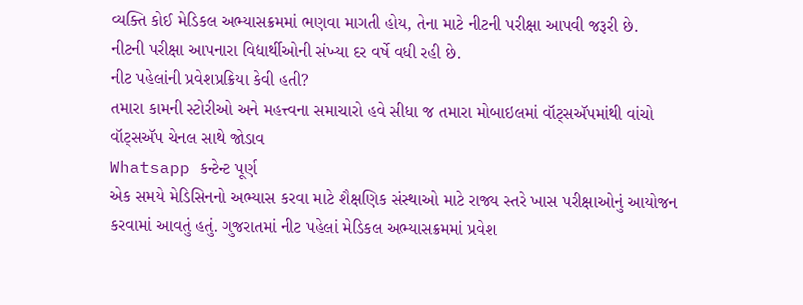વ્યક્તિ કોઈ મેડિકલ અભ્યાસક્રમમાં ભણવા માગતી હોય, તેના માટે નીટની પરીક્ષા આપવી જરૂરી છે.
નીટની પરીક્ષા આપનારા વિદ્યાર્થીઓની સંખ્યા દર વર્ષે વધી રહી છે.
નીટ પહેલાંની પ્રવેશપ્રક્રિયા કેવી હતી?
તમારા કામની સ્ટોરીઓ અને મહત્ત્વના સમાચારો હવે સીધા જ તમારા મોબાઇલમાં વૉટ્સઍપમાંથી વાંચો
વૉટ્સઍપ ચેનલ સાથે જોડાવ
Whatsapp કન્ટેન્ટ પૂર્ણ
એક સમયે મેડિસિનનો અભ્યાસ કરવા માટે શૈક્ષણિક સંસ્થાઓ માટે રાજ્ય સ્તરે ખાસ પરીક્ષાઓનું આયોજન કરવામાં આવતું હતું. ગુજરાતમાં નીટ પહેલાં મેડિકલ અભ્યાસક્રમમાં પ્રવેશ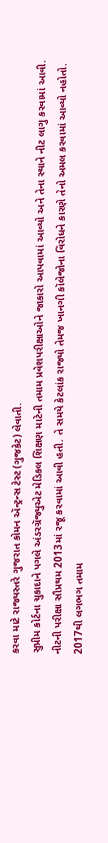કરવા માટે રાજ્યસ્તરે ગુજરાત કોમન ઍન્ટ્રન્સ ટેસ્ટ (ગુજકેટ) લેવાતી.
સુપ્રીમ કોર્ટના ચુકાદાને પગલે અંડરગ્રૅજ્યુએટ મેડિકલ શિક્ષણ માટેની તમામ પ્રવેશપરીક્ષાઓને જાકારો આપવામાં આવ્યો અને તેના સ્થાને નીટ લાગુ કરવામાં આવી.
નીટની પરીક્ષા સૌપ્રથમ 2013માં રજૂ કરવામાં આવી હતી. તે સમયે કેટલાંક રાજ્યો તેમજ ખાનગી કૉલેજોના વિરોધને કારણે તેનો અમલ કરવામાં આવ્યો નહોતો.
2017થી લગભગ તમામ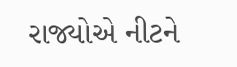રાજ્યોએ નીટને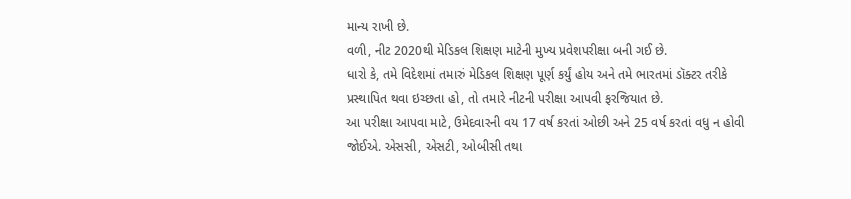માન્ય રાખી છે.
વળી, નીટ 2020થી મેડિકલ શિક્ષણ માટેની મુખ્ય પ્રવેશપરીક્ષા બની ગઈ છે.
ધારો કે, તમે વિદેશમાં તમારું મેડિકલ શિક્ષણ પૂર્ણ કર્યું હોય અને તમે ભારતમાં ડૉક્ટર તરીકે પ્રસ્થાપિત થવા ઇચ્છતા હો, તો તમારે નીટની પરીક્ષા આપવી ફરજિયાત છે.
આ પરીક્ષા આપવા માટે, ઉમેદવારની વય 17 વર્ષ કરતાં ઓછી અને 25 વર્ષ કરતાં વધુ ન હોવી જોઈએ. એસસી, એસટી, ઓબીસી તથા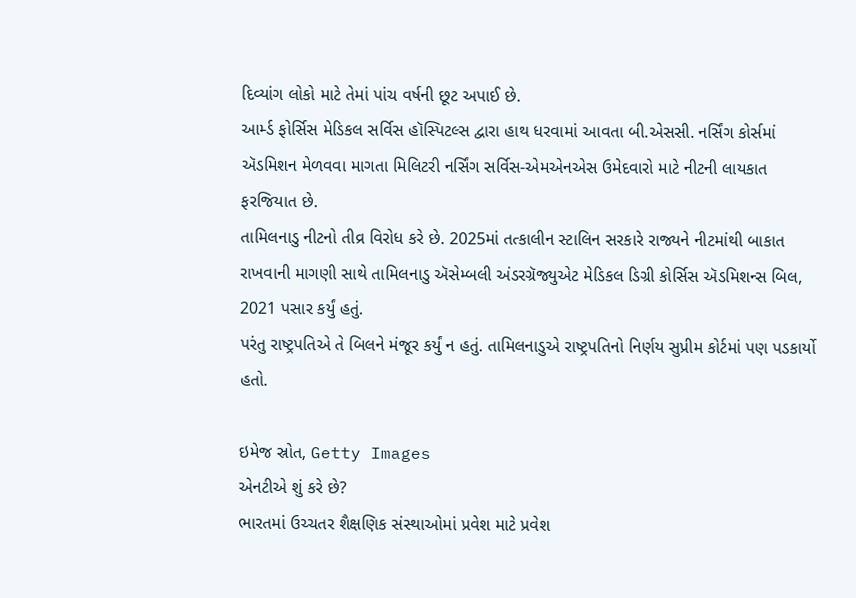દિવ્યાંગ લોકો માટે તેમાં પાંચ વર્ષની છૂટ અપાઈ છે.
આર્મ્ડ ફોર્સિસ મેડિકલ સર્વિસ હૉસ્પિટલ્સ દ્વારા હાથ ધરવામાં આવતા બી.એસસી. નર્સિંગ કોર્સમાં ઍડમિશન મેળવવા માગતા મિલિટરી નર્સિંગ સર્વિસ-એમએનએસ ઉમેદવારો માટે નીટની લાયકાત ફરજિયાત છે.
તામિલનાડુ નીટનો તીવ્ર વિરોધ કરે છે. 2025માં તત્કાલીન સ્ટાલિન સરકારે રાજ્યને નીટમાંથી બાકાત રાખવાની માગણી સાથે તામિલનાડુ ઍસેમ્બલી અંડરગ્રૅજ્યુએટ મેડિકલ ડિગ્રી કોર્સિસ ઍડમિશન્સ બિલ, 2021 પસાર કર્યું હતું.
પરંતુ રાષ્ટ્રપતિએ તે બિલને મંજૂર કર્યું ન હતું. તામિલનાડુએ રાષ્ટ્રપતિનો નિર્ણય સુપ્રીમ કોર્ટમાં પણ પડકાર્યો હતો.

ઇમેજ સ્રોત, Getty Images
એનટીએ શું કરે છે?
ભારતમાં ઉચ્ચતર શૈક્ષણિક સંસ્થાઓમાં પ્રવેશ માટે પ્રવેશ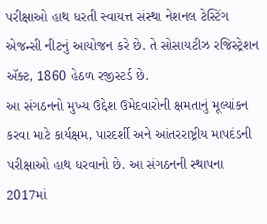પરીક્ષાઓ હાથ ધરતી સ્વાયત્ત સંસ્થા નેશનલ ટેસ્ટિંગ એજન્સી નીટનું આયોજન કરે છે. તે સોસાયટીઝ રજિસ્ટ્રેશન ઍક્ટ, 1860 હેઠળ રજીસ્ટર્ડ છે.
આ સંગઠનનો મુખ્ય ઉદ્દેશ ઉમેદવારોની ક્ષમતાનું મૂલ્યાંકન કરવા માટે કાર્યક્ષમ, પારદર્શી અને આંતરરાષ્ટ્રીય માપદંડની પરીક્ષાઓ હાથ ધરવાનો છે. આ સંગઠનની સ્થાપના 2017માં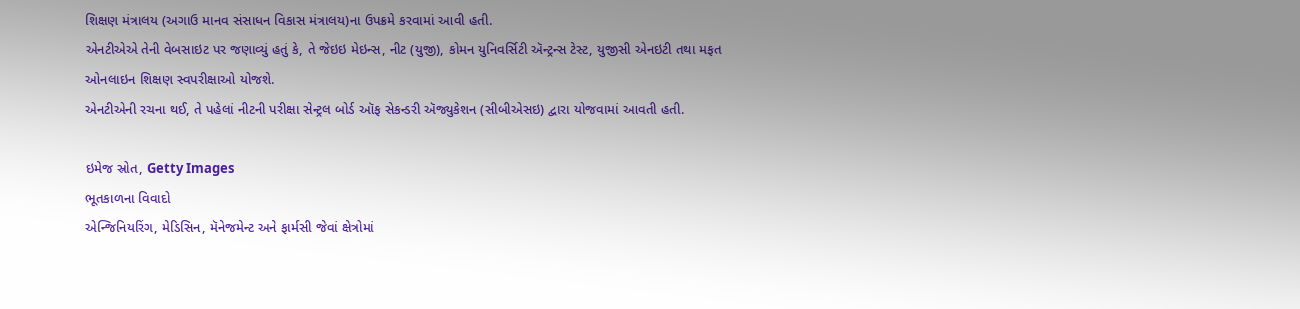શિક્ષણ મંત્રાલય (અગાઉ માનવ સંસાધન વિકાસ મંત્રાલય)ના ઉપક્રમે કરવામાં આવી હતી.
એનટીએએ તેની વેબસાઇટ પર જણાવ્યું હતું કે, તે જેઇઇ મેઇન્સ, નીટ (યુજી), કોમન યુનિવર્સિટી ઍન્ટ્રન્સ ટેસ્ટ, યુજીસી એનઇટી તથા મફત ઓનલાઇન શિક્ષણ સ્વપરીક્ષાઓ યોજશે.
એનટીએની રચના થઈ, તે પહેલાં નીટની પરીક્ષા સેન્ટ્રલ બોર્ડ ઑફ સેકન્ડરી ઍજ્યુકેશન (સીબીએસઇ) દ્વારા યોજવામાં આવતી હતી.

ઇમેજ સ્રોત, Getty Images
ભૂતકાળના વિવાદો
એન્જિનિયરિંગ, મેડિસિન, મૅનેજમેન્ટ અને ફાર્મસી જેવાં ક્ષેત્રોમાં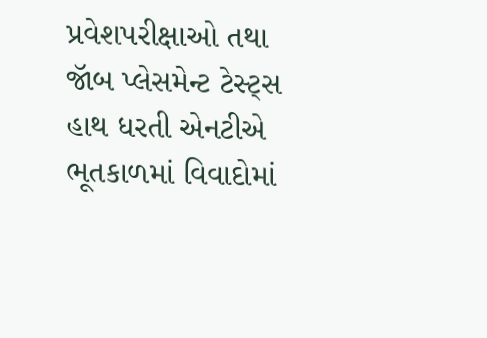પ્રવેશપરીક્ષાઓ તથા જૉબ પ્લેસમેન્ટ ટેસ્ટ્સ હાથ ધરતી એનટીએ ભૂતકાળમાં વિવાદોમાં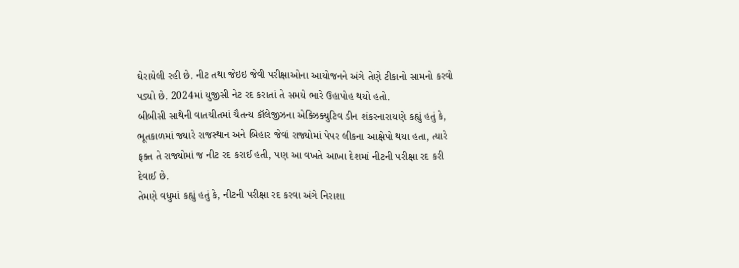ઘેરાયેલી રહી છે. નીટ તથા જેઇઇ જેવી પરીક્ષાઓના આયોજનને અંગે તેણે ટીકાનો સામનો કરવો પડ્યો છે. 2024માં યુજીસી નેટ રદ કરાતાં તે સમયે ભારે ઉહાપોહ થયો હતો.
બીબીસી સાથેની વાતચીતમાં ચૈતન્ય કૉલેજીઝના એક્ઝિક્યુટિવ ડીન શંકરનારાયણે કહ્યું હતું કે, ભૂતકાળમાં જ્યારે રાજસ્થાન અને બિહાર જેવાં રાજ્યોમાં પેપર લીકના આક્ષેપો થયા હતા, ત્યારે ફક્ત તે રાજ્યોમાં જ નીટ રદ કરાઈ હતી, પણ આ વખતે આખા દેશમાં નીટની પરીક્ષા રદ કરી દેવાઈ છે.
તેમણે વધુમાં કહ્યું હતું કે, નીટની પરીક્ષા રદ કરવા અંગે નિરાશા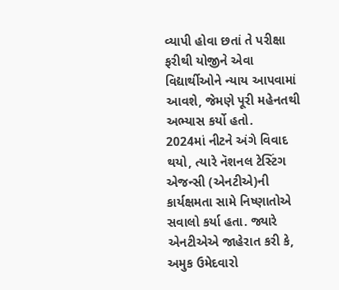વ્યાપી હોવા છતાં તે પરીક્ષા ફરીથી યોજીને એવા વિદ્યાર્થીઓને ન્યાય આપવામાં આવશે, જેમણે પૂરી મહેનતથી અભ્યાસ કર્યો હતો.
2024માં નીટને અંગે વિવાદ થયો, ત્યારે નૅશનલ ટેસ્ટિંગ એજન્સી (એનટીએ)ની કાર્યક્ષમતા સામે નિષ્ણાતોએ સવાલો કર્યા હતા. જ્યારે એનટીએએ જાહેરાત કરી કે, અમુક ઉમેદવારો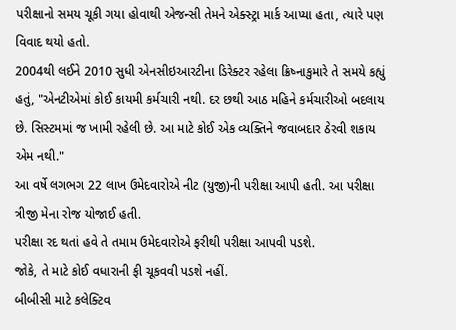પરીક્ષાનો સમય ચૂકી ગયા હોવાથી એજન્સી તેમને એક્સ્ટ્રા માર્ક આપ્યા હતા, ત્યારે પણ વિવાદ થયો હતો.
2004થી લઈને 2010 સુધી એનસીઇઆરટીના ડિરેક્ટર રહેલા ક્રિષ્નાકુમારે તે સમયે કહ્યું હતું, "એનટીએમાં કોઈ કાયમી કર્મચારી નથી. દર છથી આઠ મહિને કર્મચારીઓ બદલાય છે. સિસ્ટમમાં જ ખામી રહેલી છે. આ માટે કોઈ એક વ્યક્તિને જવાબદાર ઠેરવી શકાય એમ નથી."
આ વર્ષે લગભગ 22 લાખ ઉમેદવારોએ નીટ (યુજી)ની પરીક્ષા આપી હતી. આ પરીક્ષા ત્રીજી મેના રોજ યોજાઈ હતી.
પરીક્ષા રદ થતાં હવે તે તમામ ઉમેદવારોએ ફરીથી પરીક્ષા આપવી પડશે.
જોકે, તે માટે કોઈ વધારાની ફી ચૂકવવી પડશે નહીં.
બીબીસી માટે કલેક્ટિવ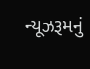ન્યૂઝરૂમનું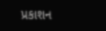પ્રકાશન